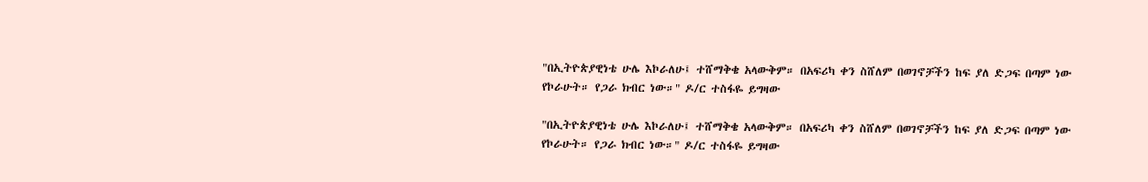"በኢትዮጵያዊነቴ ሁሌ እኮራለሁ፤ ተሸማቅቄ አላውቅም። በአፍሪካ ቀን ስሸለም በወገኖቻችን ከፍ ያለ ድጋፍ በጣም ነው የኮራሁት። የጋራ ክብር ነው።" ዶ/ር ተስፋዬ ይግዛው

"በኢትዮጵያዊነቴ ሁሌ እኮራለሁ፤ ተሸማቅቄ አላውቅም። በአፍሪካ ቀን ስሸለም በወገኖቻችን ከፍ ያለ ድጋፍ በጣም ነው የኮራሁት። የጋራ ክብር ነው።" ዶ/ር ተስፋዬ ይግዛው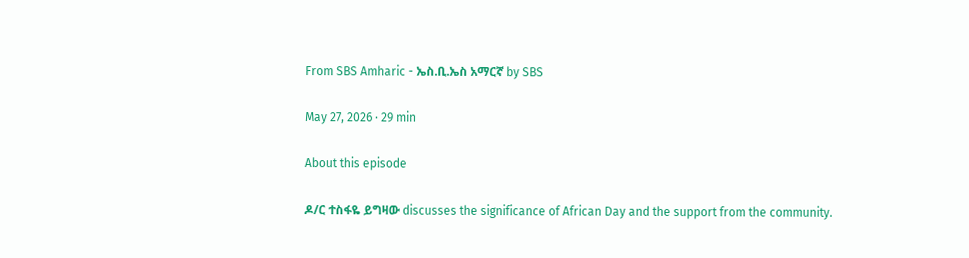From SBS Amharic - ኤስ.ቢ.ኤስ አማርኛ by SBS

May 27, 2026 · 29 min

About this episode

ዶ/ር ተስፋዬ ይግዛው discusses the significance of African Day and the support from the community.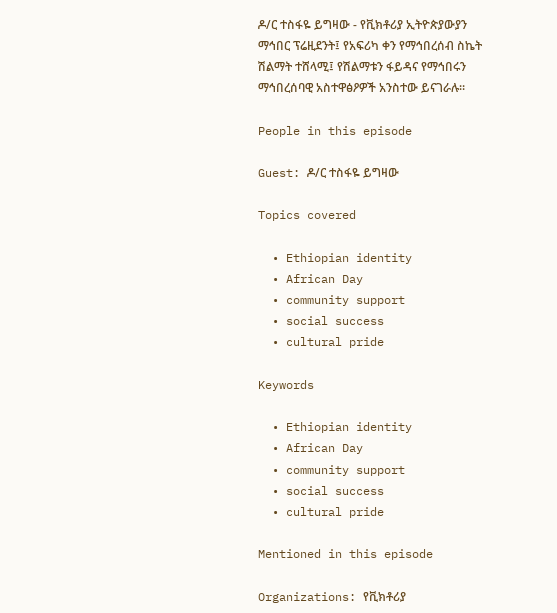ዶ/ር ተስፋዬ ይግዛው - የቪክቶሪያ ኢትዮጵያውያን ማኅበር ፕሬዚደንት፤ የአፍሪካ ቀን የማኅበረሰብ ስኬት ሽልማት ተሸላሚ፤ የሽልማቱን ፋይዳና የማኅበሩን ማኅበረሰባዊ አስተዋፅዖዎች አንስተው ይናገራሉ።

People in this episode

Guest: ዶ/ር ተስፋዬ ይግዛው

Topics covered

  • Ethiopian identity
  • African Day
  • community support
  • social success
  • cultural pride

Keywords

  • Ethiopian identity
  • African Day
  • community support
  • social success
  • cultural pride

Mentioned in this episode

Organizations: የቪክቶሪያ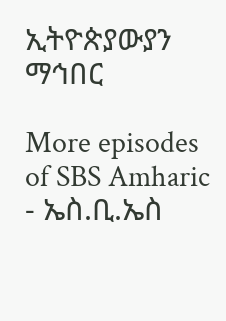ኢትዮጵያውያን ማኅበር

More episodes of SBS Amharic - ኤስ.ቢ.ኤስ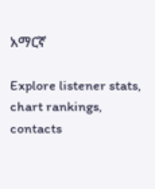አማርኛ

Explore listener stats, chart rankings, contacts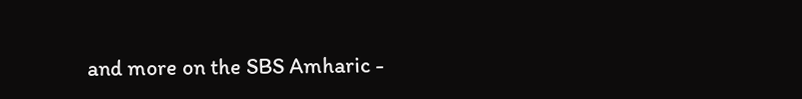and more on the SBS Amharic -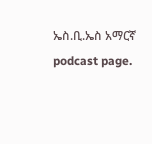ኤስ.ቢ.ኤስ አማርኛ podcast page.